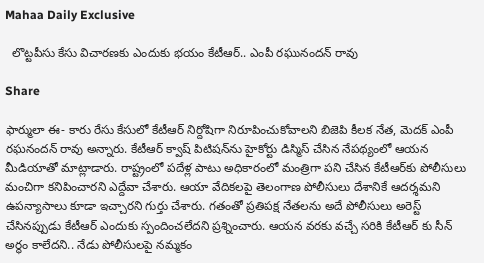Mahaa Daily Exclusive

  లొట్టపీసు కేసు విచారణకు ఎందుకు భయం కేటీఆర్.. ఎంపీ రఘునందన్ రావు

Share

ఫార్ములా ఈ- కారు రేసు కేసులో కేటీఆర్ నిర్దోషిగా నిరూపించుకోవాలని బిజెపి కీలక నేత, మెదక్ ఎంపీ రఘనందన్ రావు అన్నారు. కేటీఆర్ క్వాష్ పిటిషన్‌ను హైకోర్టు డిస్మిస్ చేసిన నేపథ్యంలో ఆయన మీడియాతో మాట్లాడారు. రాష్ట్రంలో పదేళ్ల పాటు అధికారంలో మంత్రిగా పని చేసిన కేటీఆర్‌కు పోలీసులు మంచిగా కనిపించారని ఎద్దేవా చేశారు. ఆయా వేదికలపై తెలంగాణ పోలీసులు దేశానికే ఆదర్శమని ఉపన్యాసాలు కూడా ఇచ్చారని గుర్తు చేశారు. గతంతో ప్రతిపక్ష నేతలను అదే పోలీసులు అరెస్ట్ చేసినప్పుడు కేటీఆర్ ఎందుకు స్పందించలేదని ప్రశ్నించారు. ఆయ‌న‌ వరకు వచ్చే సరికి కేటీఆర్ కు సీన్ అర్థం కాలేదని.. నేడు పోలీసులపై నమ్మకం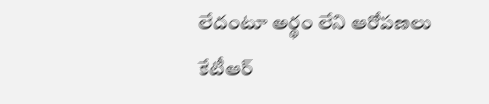లేదంటూ అర్థం లేని ఆరోపణలు కేటీఆర్‌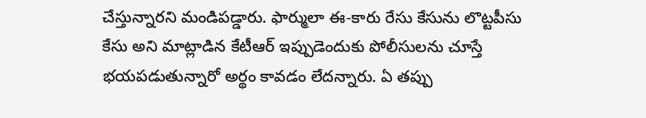చేస్తున్నారని మండిపడ్డారు. ఫార్ములా ఈ-కారు రేసు కేసును లొట్టపీసు కేసు అని మాట్లాడిన కేటీఆర్ ఇప్పుడెందుకు పోలీసులను చూస్తే భయపడుతున్నారో అర్థం కావడం లేదన్నారు. ఏ తప్పు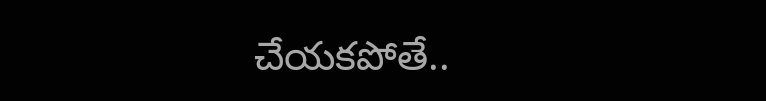చేయకపోతే..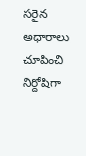సరైన అధారాలు చూపించి నిర్దోషిగా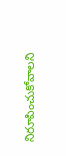నిరూపించుకోవాలని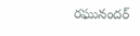రఘునందర్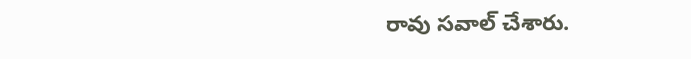రావు సవాల్ చేశారు.